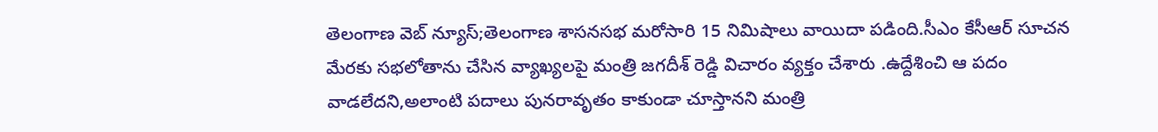తెలంగాణ వెబ్ న్యూస్;తెలంగాణ శాసనసభ మరోసారి 15 నిమిషాలు వాయిదా పడింది.సీఎం కేసీఆర్ సూచన మేరకు సభలోతాను చేసిన వ్యాఖ్యలపై మంత్రి జగదీశ్ రెడ్డి విచారం వ్యక్తం చేశారు .ఉద్దేశించి ఆ పదం వాడలేదని,అలాంటి పదాలు పునరావృతం కాకుండా చూస్తానని మంత్రి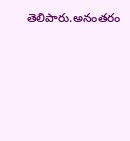తెలిపారు.అనంతరం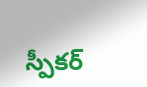స్పీకర్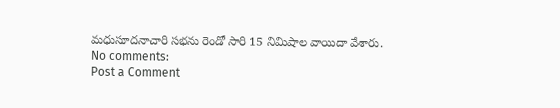మధుసూదనాచారి సభను రెండో సారి 15 నిమిషాల వాయిదా వేశారు.
No comments:
Post a Comment